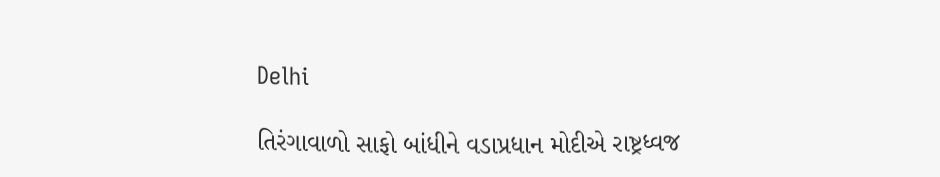Delhi

તિરંગાવાળો સાફો બાંધીને વડાપ્રધાન મોદીએ રાષ્ટ્રધ્વજ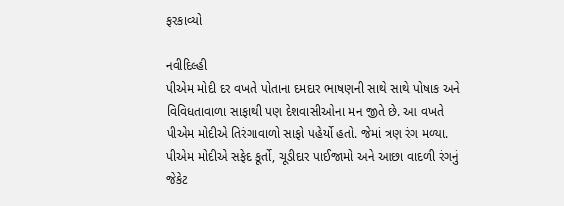ફરકાવ્યો

નવીદિલ્હી
પીએમ મોદી દર વખતે પોતાના દમદાર ભાષણની સાથે સાથે પોષાક અને વિવિધતાવાળા સાફાથી પણ દેશવાસીઓના મન જીતે છે. આ વખતે પીએમ મોદીએ તિરંગાવાળો સાફો પહેર્યો હતો. જેમાં ત્રણ રંગ મળ્યા. પીએમ મોદીએ સફેદ કૂર્તો, ચૂડીદાર પાઈજામો અને આછા વાદળી રંગનું જેકેટ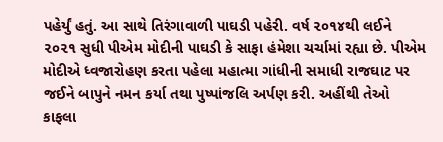પહેર્યું હતું. આ સાથે તિરંગાવાળી પાઘડી પહેરી. વર્ષ ૨૦૧૪થી લઈને ૨૦૨૧ સુધી પીએમ મોદીની પાઘડી કે સાફા હંમેશા ચર્ચામાં રહ્યા છે. પીએમ મોદીએ ધ્વજારોહણ કરતા પહેલા મહાત્મા ગાંધીની સમાધી રાજઘાટ પર જઈને બાપુને નમન કર્યા તથા પુષ્પાંજલિ અર્પણ કરી. અહીંથી તેઓ કાફલા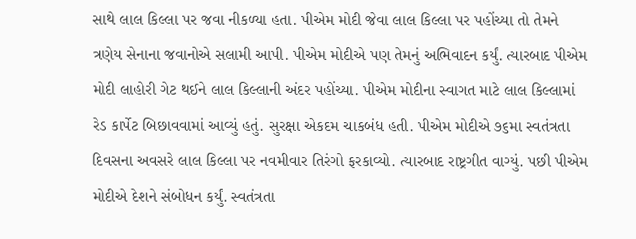સાથે લાલ કિલ્લા પર જવા નીકળ્યા હતા. પીએમ મોદી જેવા લાલ કિલ્લા પર પહોંચ્યા તો તેમને ત્રણેય સેનાના જવાનોએ સલામી આપી. પીએમ મોદીએ પણ તેમનું અભિવાદન કર્યું. ત્યારબાદ પીએમ મોદી લાહોરી ગેટ થઈને લાલ કિલ્લાની અંદર પહોંચ્યા. પીએમ મોદીના સ્વાગત માટે લાલ કિલ્લામાં રેડ કાર્પેટ બિછાવવામાં આવ્યું હતું. સુરક્ષા એકદમ ચાકબંધ હતી. પીએમ મોદીએ ૭૬મા સ્વતંત્રતા દિવસના અવસરે લાલ કિલ્લા પર નવમીવાર તિરંગો ફરકાવ્યો. ત્યારબાદ રાષ્ટ્રગીત વાગ્યું. પછી પીએમ મોદીએ દેશને સંબોધન કર્યું. સ્વતંત્રતા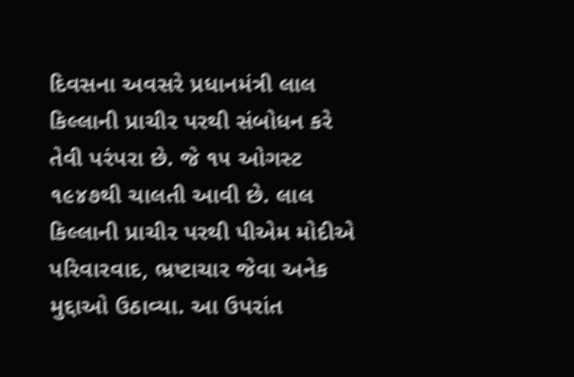દિવસના અવસરે પ્રધાનમંત્રી લાલ કિલ્લાની પ્રાચીર પરથી સંબોધન કરે તેવી પરંપરા છે. જે ૧૫ ઓગસ્ટ ૧૯૪૭થી ચાલતી આવી છે. લાલ કિલ્લાની પ્રાચીર પરથી પીએમ મોદીએ પરિવારવાદ, ભ્રષ્ટાચાર જેવા અનેક મુદ્દાઓ ઉઠાવ્યા. આ ઉપરાંત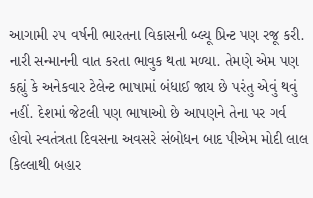આગામી ૨૫ વર્ષની ભારતના વિકાસની બ્લ્યૂ પ્રિન્ટ પણ રજૂ કરી. નારી સન્માનની વાત કરતા ભાવુક થતા મળ્યા. તેમણે એમ પણ કહ્યું કે અનેકવાર ટેલેન્ટ ભાષામાં બંધાઈ જાય છે પરંતુ એવું થવું નહીં. દેશમાં જેટલી પણ ભાષાઓ છે આપણને તેના પર ગર્વ હોવો સ્વતંત્રતા દિવસના અવસરે સંબોધન બાદ પીએમ મોદી લાલ કિલ્લાથી બહાર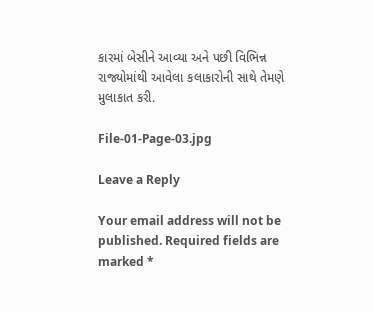કારમાં બેસીને આવ્યા અને પછી વિભિન્ન રાજ્યોમાંથી આવેલા કલાકારોની સાથે તેમણે મુલાકાત કરી.

File-01-Page-03.jpg

Leave a Reply

Your email address will not be published. Required fields are marked *